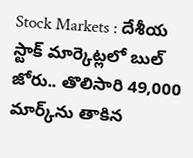Stock Markets : దేశీయ స్టాక్ మార్కెట్లలో బుల్ జోరు.. తొలిసారి 49,000 మార్క్‌‌ను తాకిన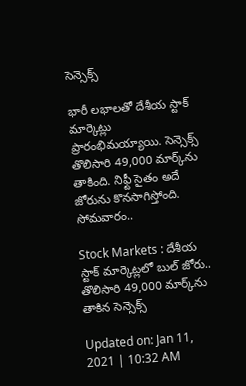సెన్సెక్స్

భారీ లభాలతో దేశీయ స్టాక్ మార్కెట్లు ప్రారంభిమయ్యాయి. సెన్సెక్స్ తొలిసారి 49,000 మార్క్‌ను తాకింది. నిఫ్టీ సైతం అదే జోరును కొనసాగిస్తోంది. సోమవారం..

Stock Markets : దేశీయ స్టాక్ మార్కెట్లలో బుల్ జోరు.. తొలిసారి 49,000 మార్క్‌‌ను తాకిన సెన్సెక్స్

Updated on: Jan 11, 2021 | 10:32 AM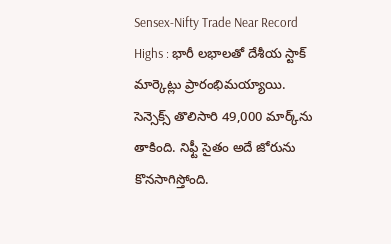Sensex-Nifty Trade Near Record Highs : భారీ లభాలతో దేశీయ స్టాక్ మార్కెట్లు ప్రారంభిమయ్యాయి. సెన్సెక్స్ తొలిసారి 49,000 మార్క్‌ను తాకింది. నిఫ్టీ సైతం అదే జోరును కొనసాగిస్తోంది.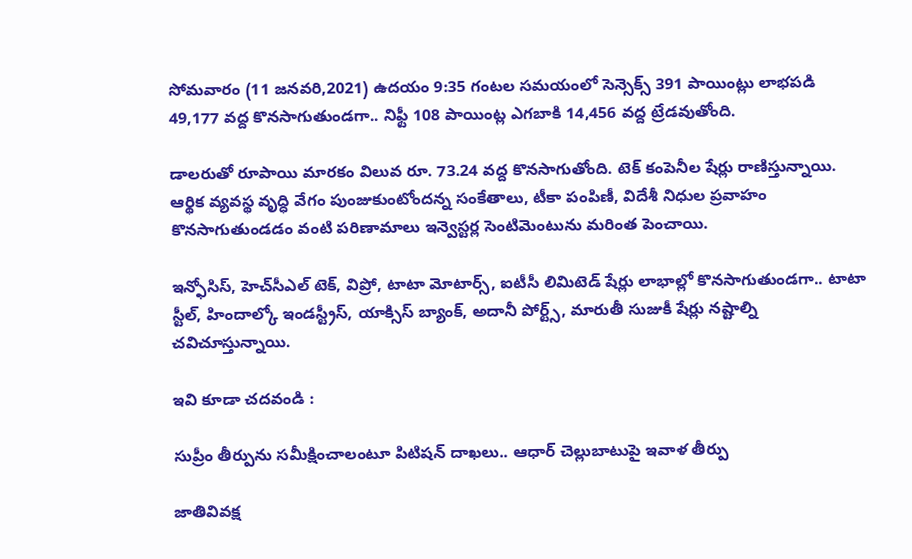సోమవారం (11 జనవరి,2021) ఉదయం 9:35 గంటల సమయంలో సెన్సెక్స్‌ 391 పాయింట్లు లాభపడి 49,177 వద్ద కొనసాగుతుండగా.. నిఫ్టీ 108 పాయింట్ల ఎగబాకి 14,456 వద్ద ట్రేడవుతోంది.

డాలరుతో రూపాయి మారకం విలువ రూ. 73.24 వద్ద కొనసాగుతోంది. టెక్‌ కంపెనీల షేర్లు రాణిస్తున్నాయి. ఆర్థిక వ్యవస్థ వృద్ధి వేగం పుంజుకుంటోందన్న సంకేతాలు, టీకా పంపిణీ, విదేశీ నిధుల ప్రవాహం కొనసాగుతుండడం వంటి పరిణామాలు ఇన్వెస్టర్ల సెంటిమెంటును మరింత పెంచాయి.

ఇన్ఫోసిస్‌, హెచ్‌సీఎల్‌ టెక్‌, విప్రో, టాటా మోటార్స్‌, ఐటీసీ లిమిటెడ్‌ షేర్లు లాభాల్లో కొనసాగుతుండగా.. టాటా స్టీల్‌, హిందాల్కో ఇండస్ట్రీస్‌, యాక్సిస్‌ బ్యాంక్‌, అదానీ పోర్ట్స్‌, మారుతీ సుజుకీ షేర్లు నష్టాల్ని చవిచూస్తున్నాయి.

ఇవి కూడా చదవండి :

సుప్రీం తీర్పును సమీక్షించాలంటూ పిటిషన్ దాఖలు.. ఆధార్ చెల్లుబాటుపై ఇవాళ తీర్పు

జాతివివక్ష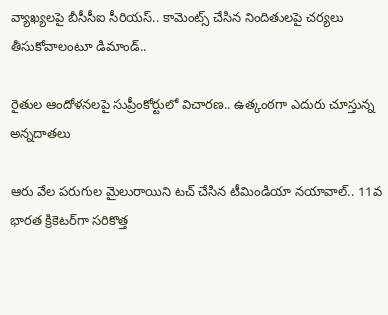వ్యాఖ్యలపై బీసీసీఐ సీరియస్.. కామెంట్స్ చేసిన నిందితులపై చర్యలు తీసుకోవాలంటూ డిమాండ్..

రైతుల ఆందోళనలపై సుప్రీంకోర్టులో విచారణ.. ఉత్కంఠగా ఎదురు చూస్తున్న అన్నదాతలు

ఆరు వేల పరుగుల మైలురాయిని టచ్ చేసిన టీమిండియా నయావాల్‌.. 11వ భారత క్రికెటర్‌గా సరికొత్త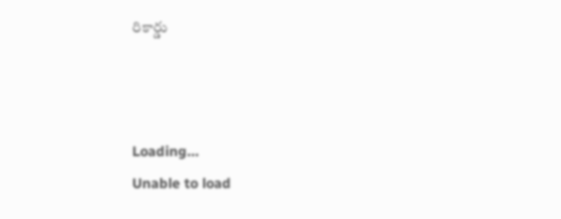రికార్డు



Loading...
Unable to load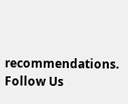recommendations.
Follow Us